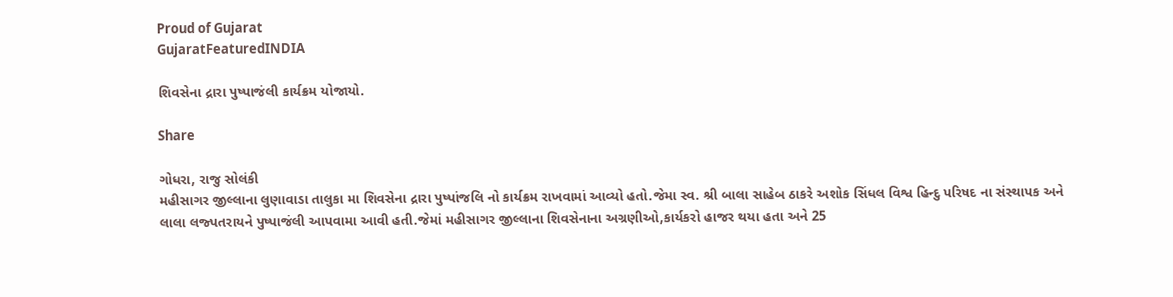Proud of Gujarat
GujaratFeaturedINDIA

શિવસેના દ્રારા પુષ્પાજંલી કાર્યક્રમ યોજાયો.

Share

ગોધરા, રાજુ સોલંકી
મહીસાગર જીલ્લાના લુણાવાડા તાલુકા મા શિવસેના દ્રારા પુષ્પાંજલિ નો કાર્યક્રમ રાખવામાં આવ્યો હતો.જેમા સ્વ. શ્રી બાલા સાહેબ ઠાકરે અશોક સિંધલ વિશ્વ હિન્દુ પરિષદ ના સંસ્થાપક અને લાલા લજ્પતરાયને પુષ્પાજંલી આપવામા આવી હતી.જેમાં મહીસાગર જીલ્લાના શિવસેનાના અગ્રણીઓ,કાર્યકરો હાજર થયા હતા અને 25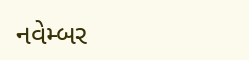નવેમ્બર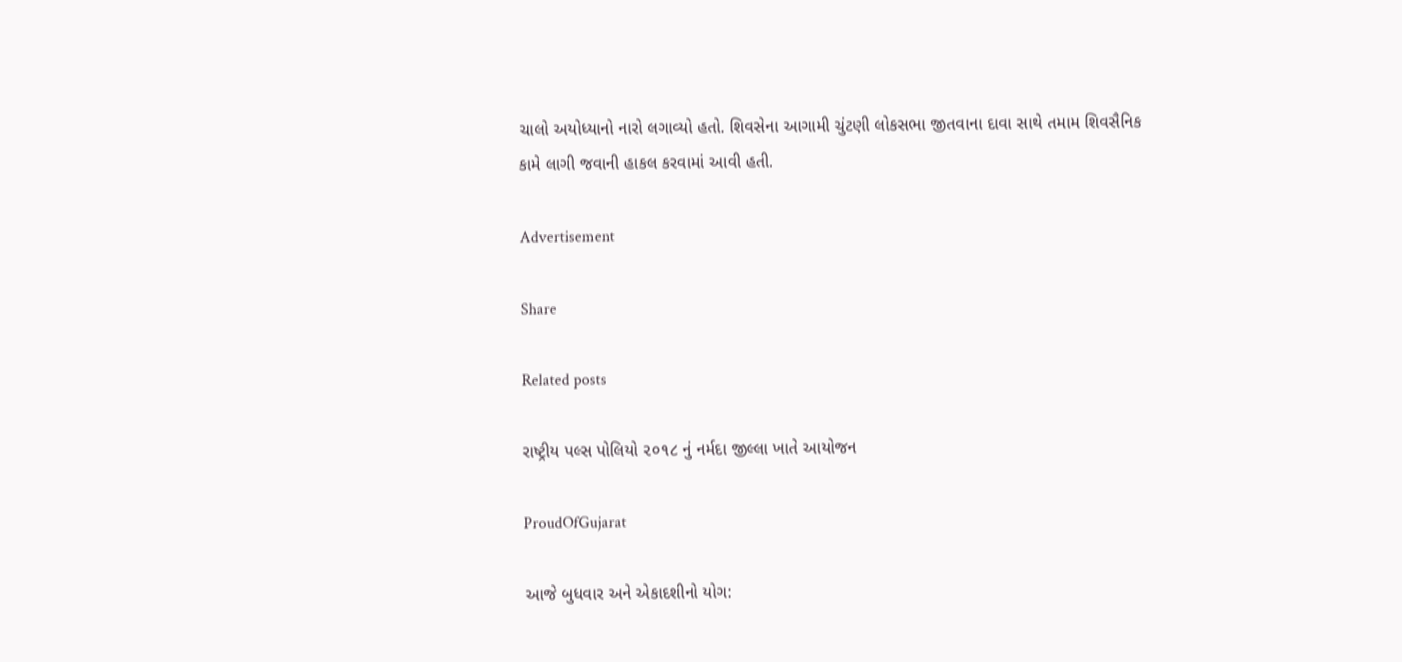ચાલો અયોધ્યાનો નારો લગાવ્યો હતો. શિવસેના આગામી ચુંટણી લોકસભા જીતવાના દાવા સાથે તમામ શિવસૈનિક કામે લાગી જવાની હાકલ કરવામાં આવી હતી.

Advertisement

Share

Related posts

રાષ્ટ્રીય પલ્સ પોલિયો ૨૦૧૮ નું નર્મદા જીલ્લા ખાતે આયોજન

ProudOfGujarat

આજે બુધવાર અને એકાદશીનો યોગ: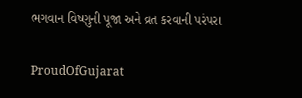ભગવાન વિષ્ણુની પૂજા અને વ્રત કરવાની પરંપરા

ProudOfGujarat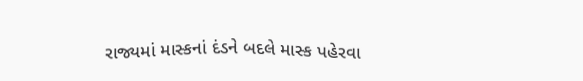રાજ્યમાં માસ્કનાં દંડને બદલે માસ્ક પહેરવા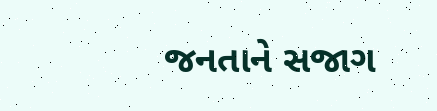જનતાને સજાગ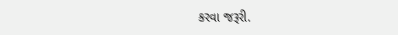કરવા જરૂરી.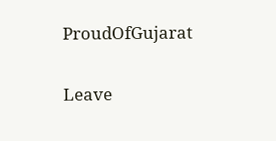ProudOfGujarat

Leave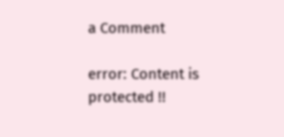a Comment

error: Content is protected !!